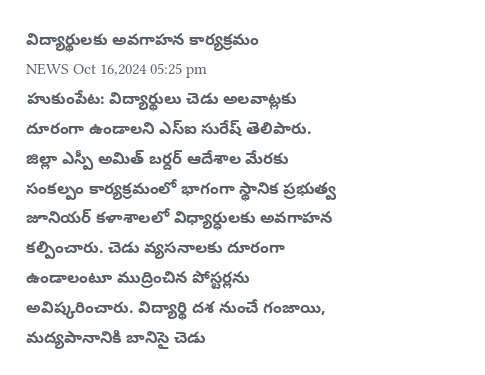విద్యార్థులకు అవగాహన కార్యక్రమం
NEWS Oct 16,2024 05:25 pm
హుకుంపేట: విద్యార్థులు చెడు అలవాట్లకు దూరంగా ఉండాలని ఎస్ఐ సురేష్ తెలిపారు. జిల్లా ఎస్పీ అమిత్ బర్దర్ ఆదేశాల మేరకు సంకల్పం కార్యక్రమంలో భాగంగా స్థానిక ప్రభుత్వ జూనియర్ కళాశాలలో విధ్యార్ధులకు అవగాహన కల్పించారు. చెడు వ్యసనాలకు దూరంగా ఉండాలంటూ ముద్రించిన పోస్టర్లను అవిష్కరించారు. విద్యార్థి దశ నుంచే గంజాయి, మద్యపానానికి బానిసై చెడు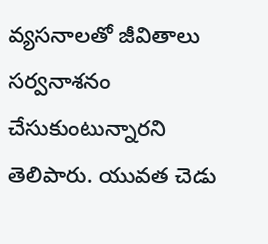వ్యసనాలతో జీవితాలు సర్వనాశనం చేసుకుంటున్నారని తెలిపారు. యువత చెడు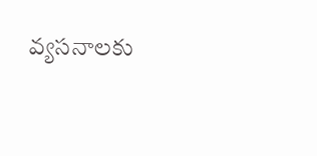వ్యసనాలకు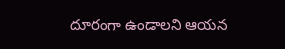దూరంగా ఉండాలని ఆయన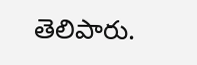తెలిపారు.